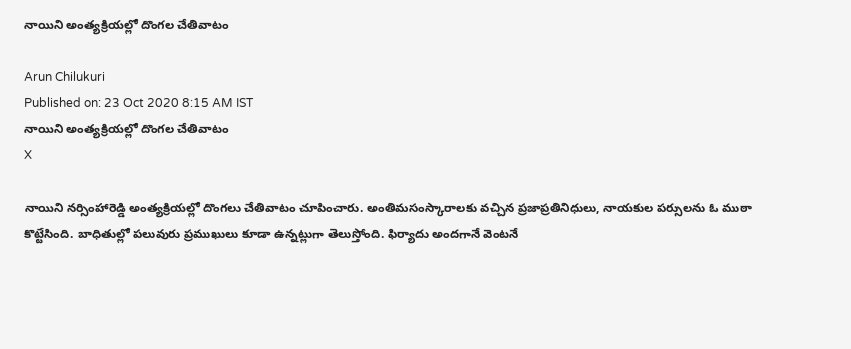నాయిని అంత్యక్రియల్లో దొంగల చేతివాటం

Arun Chilukuri
Published on: 23 Oct 2020 8:15 AM IST
నాయిని అంత్యక్రియల్లో దొంగల చేతివాటం
X

నాయిని నర్సింహారెడ్డి అంత్యక్రియల్లో దొంగలు చేతివాటం చూపించారు. అంతిమసంస్కారాలకు వచ్చిన ప్రజాప్రతినిధులు, నాయకుల పర్సులను ఓ ముఠా కొట్టేసింది. బాధితుల్లో పలువురు ప్రముఖులు కూడా ఉన్నట్లుగా తెలుస్తోంది. ఫిర్యాదు అందగానే వెంటనే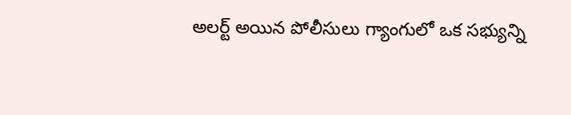అలర్ట్ అయిన పోలీసులు గ్యాంగులో ఒక సభ్యున్ని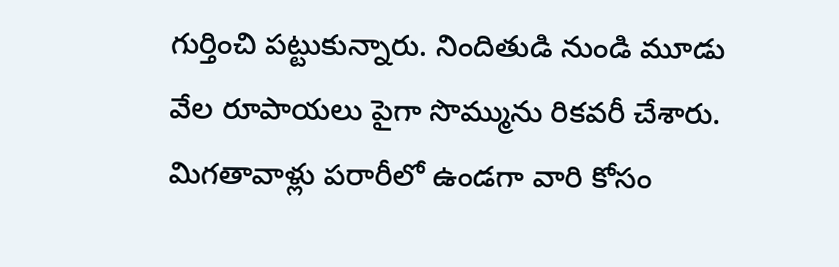గుర్తించి పట్టుకున్నారు. నిందితుడి నుండి మూడు వేల రూపాయలు పైగా సొమ్మును రికవరీ చేశారు. మిగతావాళ్లు పరారీలో ఉండగా వారి కోసం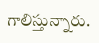గాలిస్తున్నారు.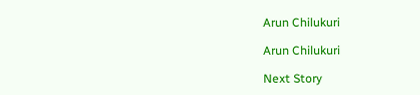Arun Chilukuri

Arun Chilukuri

Next Story